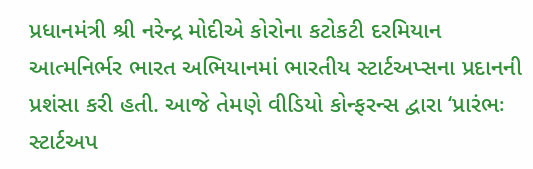પ્રધાનમંત્રી શ્રી નરેન્દ્ર મોદીએ કોરોના કટોકટી દરમિયાન આત્મનિર્ભર ભારત અભિયાનમાં ભારતીય સ્ટાર્ટઅપ્સના પ્રદાનની પ્રશંસા કરી હતી. આજે તેમણે વીડિયો કોન્ફરન્સ દ્વારા ‘પ્રારંભઃ સ્ટાર્ટઅપ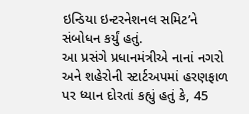ઇન્ડિયા ઇન્ટરનેશનલ સમિટ’ને સંબોધન કર્યું હતું.
આ પ્રસંગે પ્રધાનમંત્રીએ નાનાં નગરો અને શહેરોની સ્ટાર્ટઅપમાં હરણફાળ પર ધ્યાન દોરતાં કહ્યું હતું કે, 45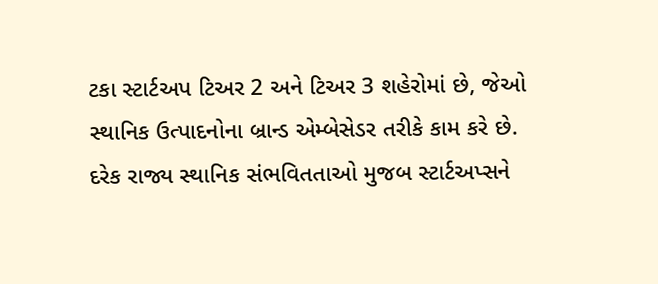ટકા સ્ટાર્ટઅપ ટિઅર 2 અને ટિઅર 3 શહેરોમાં છે, જેઓ સ્થાનિક ઉત્પાદનોના બ્રાન્ડ એમ્બેસેડર તરીકે કામ કરે છે. દરેક રાજ્ય સ્થાનિક સંભવિતતાઓ મુજબ સ્ટાર્ટઅપ્સને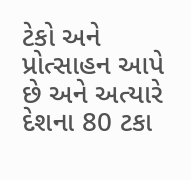ટેકો અને પ્રોત્સાહન આપે છે અને અત્યારે દેશના 80 ટકા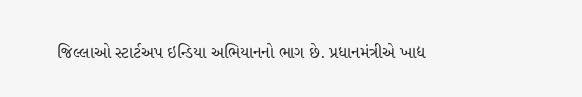જિલ્લાઓ સ્ટાર્ટઅપ ઇન્ડિયા અભિયાનનો ભાગ છે. પ્રધાનમંત્રીએ ખાદ્ય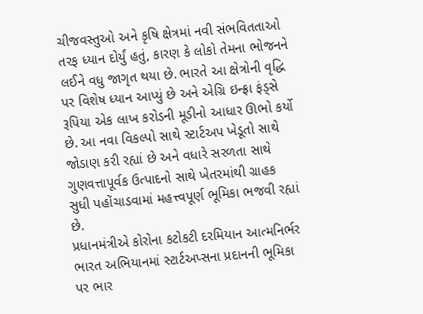ચીજવસ્તુઓ અને કૃષિ ક્ષેત્રમાં નવી સંભવિતતાઓ તરફ ધ્યાન દોર્યું હતું, કારણ કે લોકો તેમના ભોજનને લઈને વધુ જાગૃત થયા છે. ભારતે આ ક્ષેત્રોની વૃદ્ધિ પર વિશેષ ધ્યાન આપ્યું છે અને એગ્રિ ઇન્ફ્રા ફંડ્સે રૂપિયા એક લાખ કરોડની મૂડીનો આધાર ઊભો કર્યો છે. આ નવા વિકલ્પો સાથે સ્ટાર્ટઅપ ખેડૂતો સાથે જોડાણ કરી રહ્યાં છે અને વધારે સરળતા સાથે ગુણવત્તાપૂર્વક ઉત્પાદનો સાથે ખેતરમાંથી ગ્રાહક સુધી પહોંચાડવામાં મહત્ત્વપૂર્ણ ભૂમિકા ભજવી રહ્યાં છે.
પ્રધાનમંત્રીએ કોરોના કટોકટી દરમિયાન આત્મનિર્ભર ભારત અભિયાનમાં સ્ટાર્ટઅપ્સના પ્રદાનની ભૂમિકા પર ભાર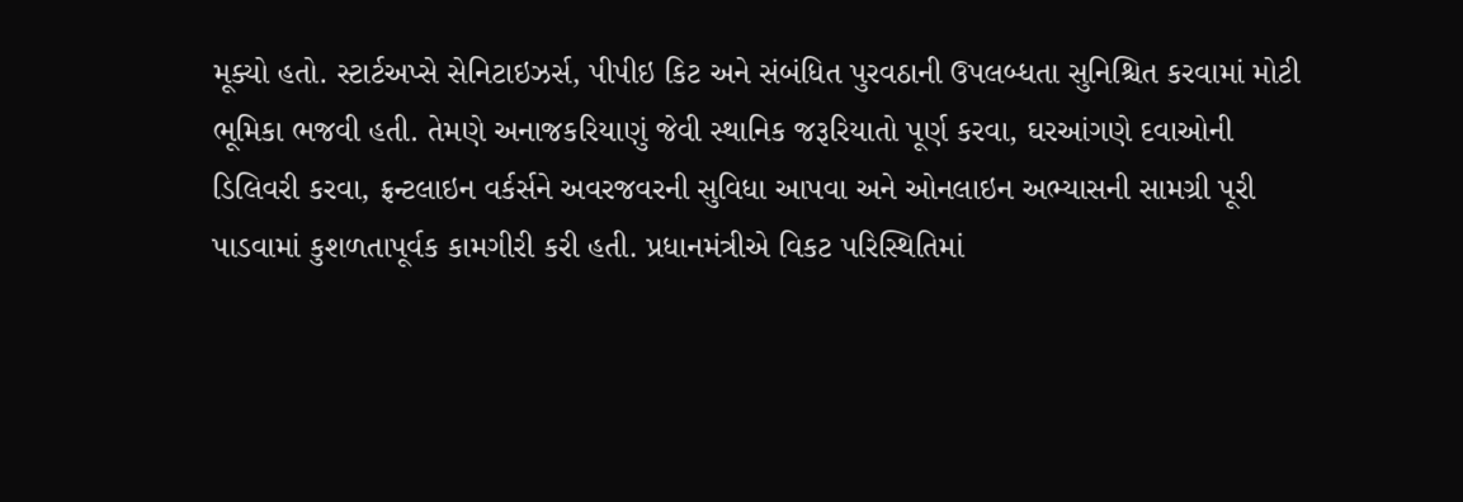મૂક્યો હતો. સ્ટાર્ટઅપ્સે સેનિટાઇઝર્સ, પીપીઇ કિટ અને સંબંધિત પુરવઠાની ઉપલબ્ધતા સુનિશ્ચિત કરવામાં મોટી ભૂમિકા ભજવી હતી. તેમણે અનાજકરિયાણું જેવી સ્થાનિક જરૂરિયાતો પૂર્ણ કરવા, ઘરઆંગણે દવાઓની ડિલિવરી કરવા, ફ્રન્ટલાઇન વર્કર્સને અવરજવરની સુવિધા આપવા અને ઓનલાઇન અભ્યાસની સામગ્રી પૂરી પાડવામાં કુશળતાપૂર્વક કામગીરી કરી હતી. પ્રધાનમંત્રીએ વિકટ પરિસ્થિતિમાં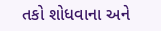તકો શોધવાના અને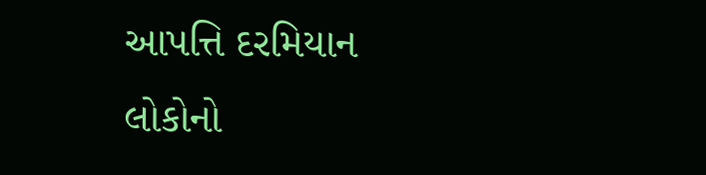આપત્તિ દરમિયાન લોકોનો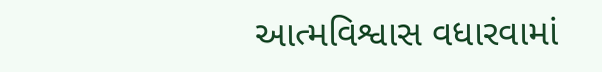આત્મવિશ્વાસ વધારવામાં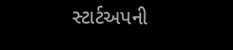સ્ટાર્ટઅપની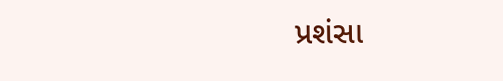પ્રશંસા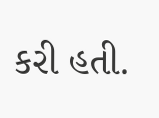કરી હતી.